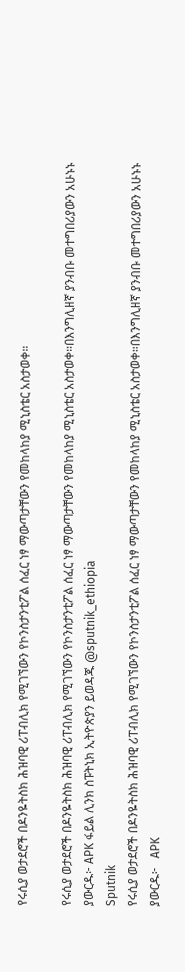የሩሲያ ወታደሮች በዶንዬትስክ ሕዝባዊ ሪፐብሊክ የሚገኘውን የኮንስታንቲፖል ሰፈር ነፃ ማውጣታቸውን የመከላከያ ሚኒስቴር አስታወቀ።

የሩሲያ ወታደሮች በዶንዬትስክ ሕዝባዊ ሪፐብሊክ የሚገኘውን የኮንስታንቲፖል ሰፈር ነፃ ማውጣታቸውን የመከላከያ ሚኒስቴር አስታወቀ።በእንግሊዘኛ ያንብቡ መተግበሪያውን አሁኑኑ ያውርዱ፦ APK ፋይል ሊንክ ስፑትኒክ ኢትዮጵያን ይወዳጁ @sputnik_ethiopia
Sputnik
የሩሲያ ወታደሮች በዶንዬትስክ ሕዝባዊ ሪፐብሊክ የሚገኘውን የኮንስታንቲፖል ሰፈር ነፃ ማውጣታቸውን የመከላከያ ሚኒስቴር አስታወቀ።በእንግሊዘኛ ያንብቡ መተግበሪያውን አሁኑኑ ያውርዱ፦   APK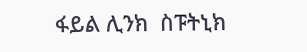ፋይል ሊንክ  ስፑትኒክ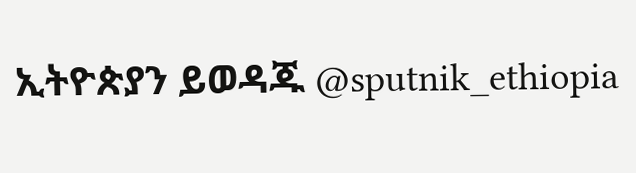ኢትዮጵያን ይወዳጁ @sputnik_ethiopia